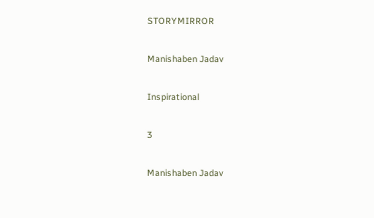STORYMIRROR

Manishaben Jadav

Inspirational

3

Manishaben Jadav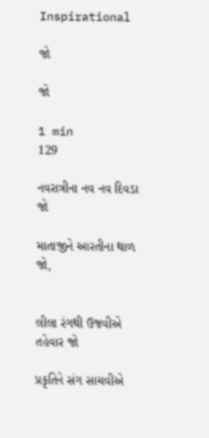Inspirational

જો

જો

1 min
129

નવરાત્રીના નવ નવ દિવડા જો

માતાજીને આરતીના થાળ જો,


લીલા રંગથી ઉજવીએ તહેવાર જો

પ્રકૃતિને સંગ સાચવીએ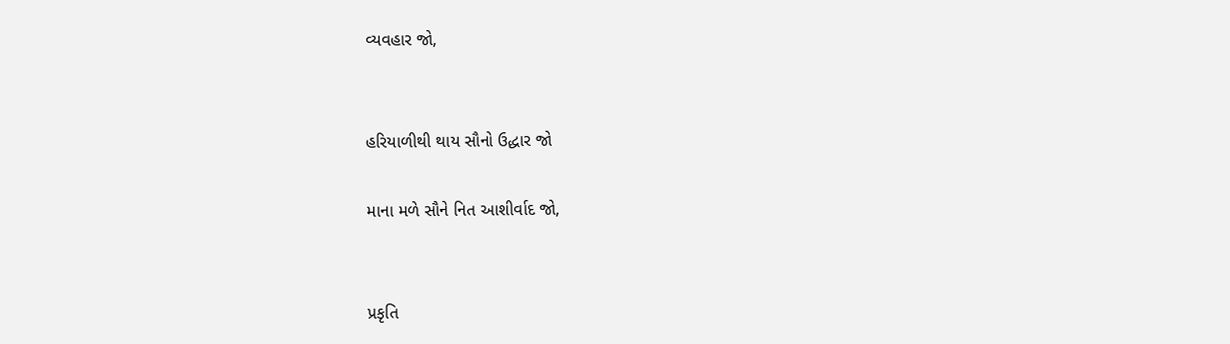વ્યવહાર જો,


હરિયાળીથી થાય સૌનો ઉદ્ધાર જો

માના મળે સૌને નિત આશીર્વાદ જો,


પ્રકૃતિ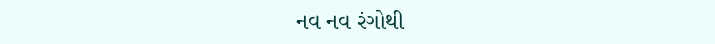નવ નવ રંગોથી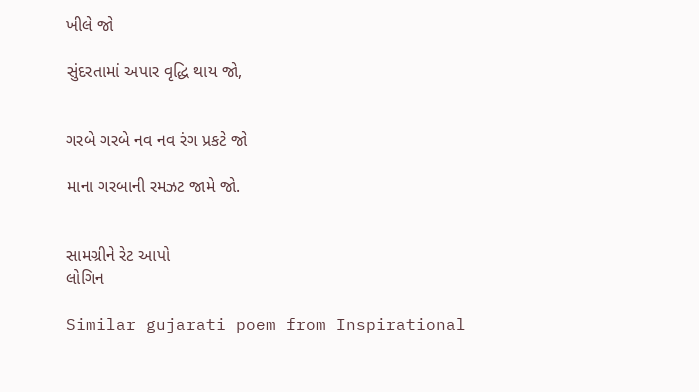ખીલે જો

સુંદરતામાં અપાર વૃદ્ધિ થાય જો,


ગરબે ગરબે નવ નવ રંગ પ્રકટે જો

માના ગરબાની રમઝટ જામે જો.


સામગ્રીને રેટ આપો
લોગિન

Similar gujarati poem from Inspirational